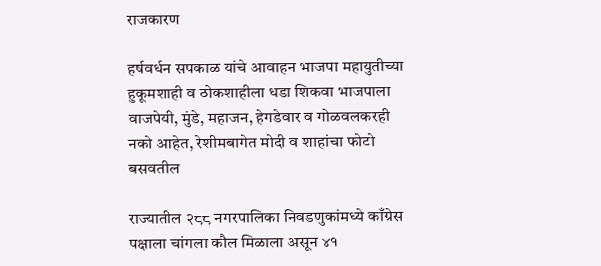राजकारण

हर्षवर्धन सपकाळ यांचे आवाहन भाजपा महायुतीच्या हुकूमशाही व ठोकशाहीला धडा शिकवा भाजपाला वाजपेयी, मुंडे, महाजन, हेगडेवार व गोळवलकरही नको आहेत, रेशीमबागेत मोदी व शाहांचा फोटो बसवतील

राज्यातील २८८ नगरपालिका निवडणुकांमध्ये काँग्रेस पक्षाला चांगला कौल मिळाला असून ४१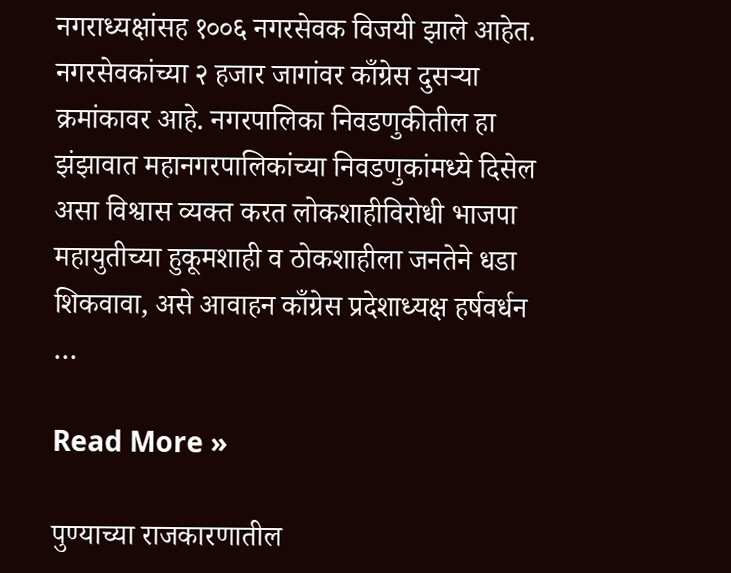नगराध्यक्षांसह १००६ नगरसेवक विजयी झाले आहेत. नगरसेवकांच्या २ हजार जागांवर काँग्रेस दुसऱ्या क्रमांकावर आहे. नगरपालिका निवडणुकीतील हा झंझावात महानगरपालिकांच्या निवडणुकांमध्ये दिसेल असा विश्वास व्यक्त करत लोकशाहीविरोधी भाजपा महायुतीच्या हुकूमशाही व ठोकशाहीला जनतेने धडा शिकवावा, असे आवाहन काँग्रेस प्रदेशाध्यक्ष हर्षवर्धन …

Read More »

पुण्याच्या राजकारणातील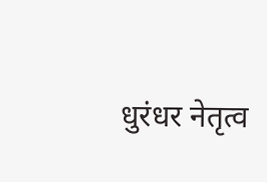धुरंधर नेतृत्व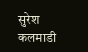सुरेश कलमाडी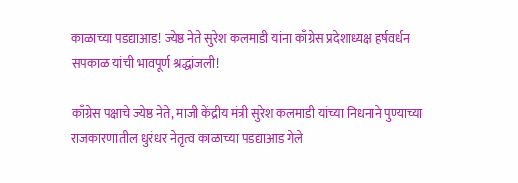काळाच्या पडद्याआड! ज्येष्ठ नेते सुरेश कलमाडी यांना काँग्रेस प्रदेशाध्यक्ष हर्षवर्धन सपकाळ यांची भावपूर्ण श्रद्धांजली!

काँग्रेस पक्षाचे ज्येष्ठ नेते, माजी केंद्रीय मंत्री सुरेश कलमाडी यांच्या निधनाने पुण्याच्या राजकारणातील धुरंधर नेतृत्व काळाच्या पडद्याआड गेले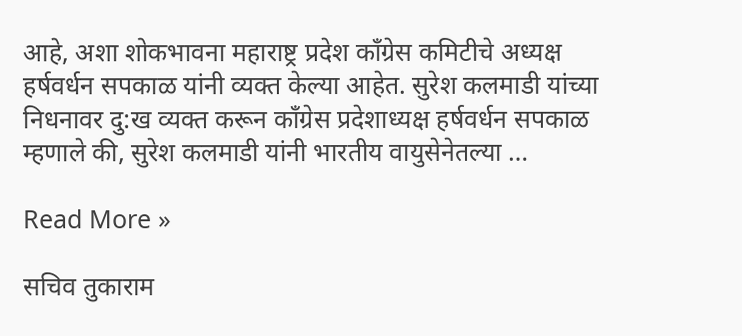आहे, अशा शोकभावना महाराष्ट्र प्रदेश काँग्रेस कमिटीचे अध्यक्ष हर्षवर्धन सपकाळ यांनी व्यक्त केल्या आहेत. सुरेश कलमाडी यांच्या निधनावर दु:ख व्यक्त करून काँग्रेस प्रदेशाध्यक्ष हर्षवर्धन सपकाळ म्हणाले की, सुरेश कलमाडी यांनी भारतीय वायुसेनेतल्या …

Read More »

सचिव तुकाराम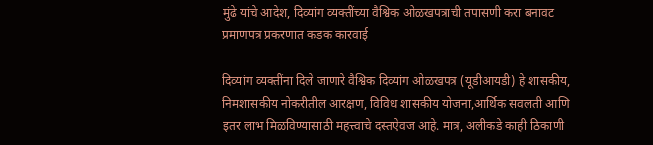मुंढे यांचे आदेश, दिव्यांग व्यक्तींच्या वैश्विक ओळखपत्राची तपासणी करा बनावट प्रमाणपत्र प्रकरणात कडक कारवाई

दिव्यांग व्यक्तींना दिले जाणारे वैश्विक दिव्यांग ओळखपत्र (यूडीआयडी) हे शासकीय, निमशासकीय नोकरीतील आरक्षण, विविध शासकीय योजना,आर्थिक सवलती आणि इतर लाभ मिळविण्यासाठी महत्त्वाचे दस्तऐवज आहे. मात्र, अलीकडे काही ठिकाणी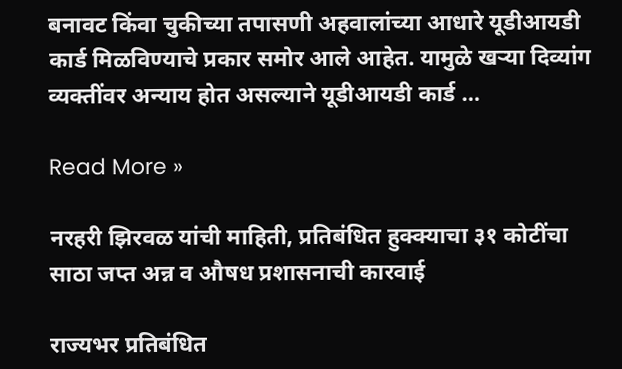बनावट किंवा चुकीच्या तपासणी अहवालांच्या आधारे यूडीआयडी कार्ड मिळविण्याचे प्रकार समोर आले आहेत. यामुळे खऱ्या दिव्यांग व्यक्तींवर अन्याय होत असल्याने यूडीआयडी कार्ड …

Read More »

नरहरी झिरवळ यांची माहिती, प्रतिबंधित हुक्क्याचा ३१ कोटींचा साठा जप्त अन्न व औषध प्रशासनाची कारवाई

राज्यभर प्रतिबंधित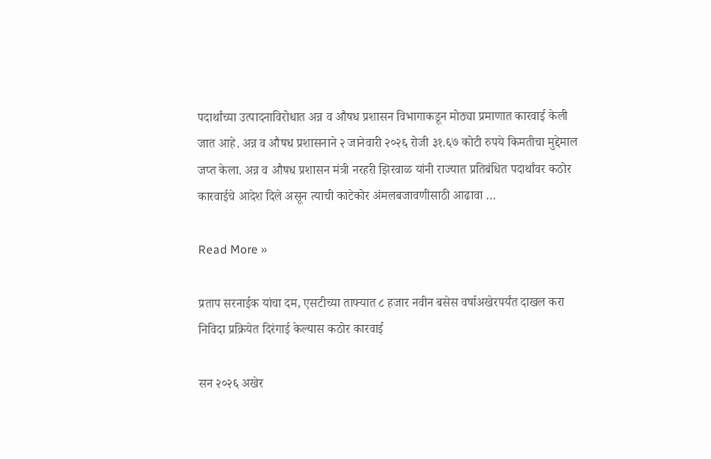पदार्थांच्या उत्पादनाविरोधात अन्न व औषध प्रशासन विभागाकडून मोठ्या प्रमाणात कारवाई केली जात आहे. अन्न व औषध प्रशासनाने २ जानेवारी २०२६ रोजी ३१.६७ कोटी रुपये किमतीचा मुद्देमाल जप्त केला. अन्न व औषध प्रशासन मंत्री नरहरी झिरवाळ यांनी राज्यात प्रतिबंधित पदार्थांवर कठोर कारवाईचे आदेश दिले असून त्याची काटेकोर अंमलबजावणीसाठी आढावा …

Read More »

प्रताप सरनाईक यांचा दम, एसटीच्या ताफ्यात ८ हजार नवीन बसेस वर्षाअखेरपर्यंत दाखल करा निविदा प्रक्रियेत दिरंगाई केल्यास कठोर कारवाई

सन २०२६ अखेर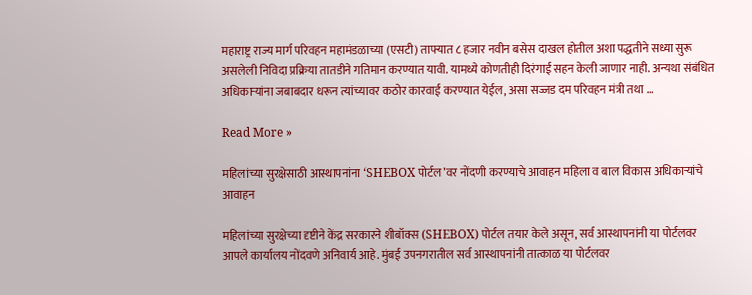महाराष्ट्र राज्य मार्ग परिवहन महामंडळाच्या (एसटी) ताफ्यात ८ हजार नवीन बसेस दाखल होतील अशा पद्धतीने सध्या सुरू असलेली निविदा प्रक्रिया तातडीने गतिमान करण्यात यावी. यामध्ये कोणतीही दिरंगाई सहन केली जाणार नाही. अन्यथा संबंधित अधिकाऱ्यांना जबाबदार धरून त्यांच्यावर कठोर कारवाई करण्यात येईल, असा सज्जड दम परिवहन मंत्री तथा …

Read More »

महिलांच्या सुरक्षेसाठी आस्थापनांना ‘SHEBOX पोर्टल’वर नोंदणी करण्याचे आवाहन महिला व बाल विकास अधिकाऱ्यांचे आवाहन

महिलांच्या सुरक्षेच्या दृष्टीने केंद्र सरकारने शीबॉक्स (SHEBOX) पोर्टल तयार केले असून, सर्व आस्थापनांनी या पोर्टलवर आपले कार्यालय नोंदवणे अनिवार्य आहे. मुंबई उपनगरातील सर्व आस्थापनांनी तात्काळ या पोर्टलवर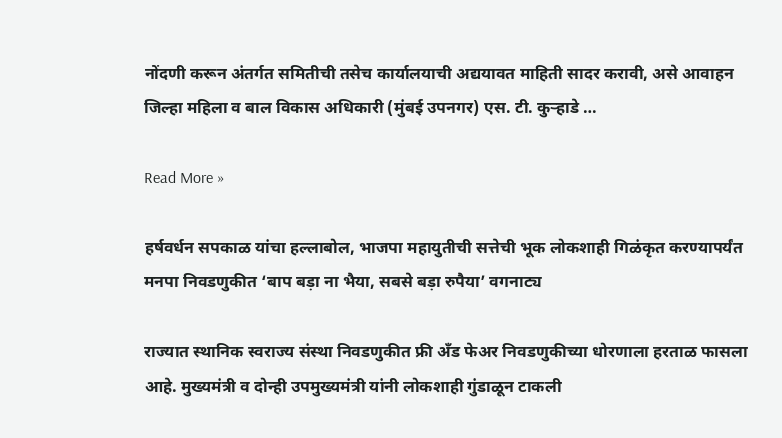नोंदणी करून अंतर्गत समितीची तसेच कार्यालयाची अद्ययावत माहिती सादर करावी, असे आवाहन जिल्हा महिला व बाल विकास अधिकारी (मुंबई उपनगर) एस. टी. कुऱ्हाडे …

Read More »

हर्षवर्धन सपकाळ यांचा हल्लाबोल, भाजपा महायुतीची सत्तेची भूक लोकशाही गिळंकृत करण्यापर्यंत मनपा निवडणुकीत ‘बाप बड़ा ना भैया, सबसे बड़ा रुपैया’ वगनाट्य

राज्यात स्थानिक स्वराज्य संस्था निवडणुकीत फ्री अँड फेअर निवडणुकीच्या धोरणाला हरताळ फासला आहे. मुख्यमंत्री व दोन्ही उपमुख्यमंत्री यांनी लोकशाही गुंडाळून टाकली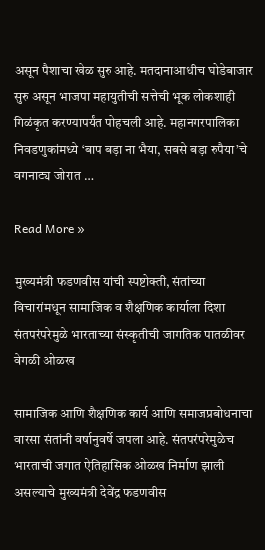असून पैशाचा खेळ सुरु आहे. मतदानाआधीच घोडेबाजार सुरु असून भाजपा महायुतीची सत्तेची भूक लोकशाही गिळंकृत करण्यापर्यंत पोहचली आहे. महानगरपालिका निवडणुकांमध्ये ‘बाप बड़ा ना भैया, सबसे बड़ा रुपैया’चे वगनाट्य जोरात …

Read More »

मुख्यमंत्री फडणवीस यांची स्पष्टोक्ती, संतांच्या विचारांमधून सामाजिक व शैक्षणिक कार्याला दिशा संतपरंपरेमुळे भारताच्या संस्कृतीची जागतिक पातळीवर वेगळी ओळख

सामाजिक आणि शैक्षणिक कार्य आणि समाजप्रबोधनाचा वारसा संतांनी वर्षानुवर्षे जपला आहे. संतपरंपरेमुळेच भारताची जगात ऐतिहासिक ओळख निर्माण झाली असल्याचे मुख्यमंत्री देवेंद्र फडणवीस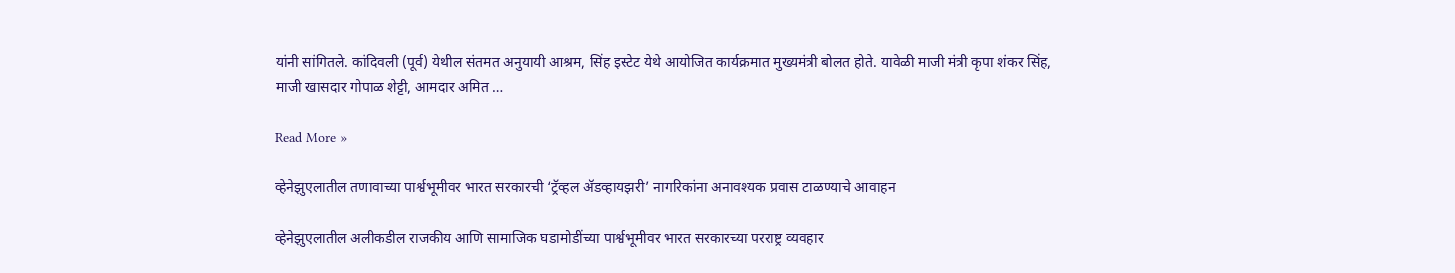यांनी सांगितले. कांदिवली (पूर्व) येथील संतमत अनुयायी आश्रम, सिंह इस्टेट येथे आयोजित कार्यक्रमात मुख्यमंत्री बोलत होते. यावेळी माजी मंत्री कृपा शंकर सिंह, माजी खासदार गोपाळ शेट्टी, आमदार अमित …

Read More »

व्हेनेझुएलातील तणावाच्या पार्श्वभूमीवर भारत सरकारची ‘ट्रॅव्हल ॲडव्हायझरी’ नागरिकांना अनावश्यक प्रवास टाळण्याचे आवाहन

व्हेनेझुएलातील अलीकडील राजकीय आणि सामाजिक घडामोडींच्या पार्श्वभूमीवर भारत सरकारच्या परराष्ट्र व्यवहार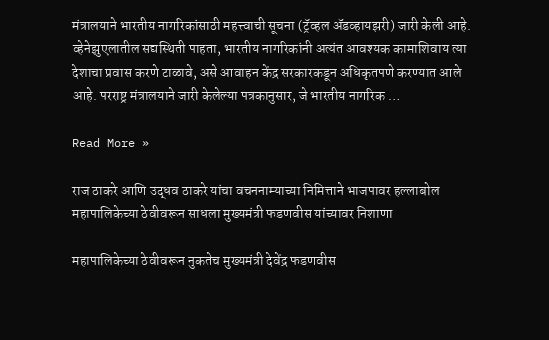मंत्रालयाने भारतीय नागरिकांसाठी महत्त्वाची सूचना (ट्रॅव्हल ॲडव्हायझरी) जारी केली आहे. व्हेनेझुएलातील सद्यस्थिती पाहता, भारतीय नागरिकांनी अत्यंत आवश्यक कामाशिवाय त्या देशाचा प्रवास करणे टाळावे, असे आवाहन केंद्र सरकारकडून अधिकृतपणे करण्यात आले आहे. परराष्ट्र मंत्रालयाने जारी केलेल्या पत्रकानुसार, जे भारतीय नागरिक …

Read More »

राज ठाकरे आणि उद्धव ठाकरे यांचा वचननाम्याच्या निमित्ताने भाजपावर हल्लाबोल महापालिकेच्या ठेवीवरून साधला मुख्यमंत्री फडणवीस यांच्यावर निशाणा

महापालिकेच्या ठेवीवरून नुकतेच मुख्यमंत्री देवेंद्र फडणवीस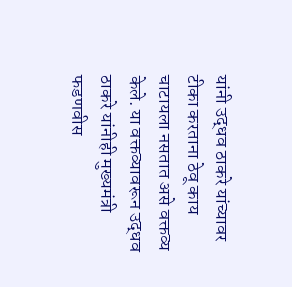यांनी उद्धव ठाकरे यांच्यावर टीका करताना ठेवू काय चाटायला नसतात असे वक्तव्य केले. या वक्तव्यावरून उद्धव ठाकरे यांनीही मुख्यमंत्री फडणवीस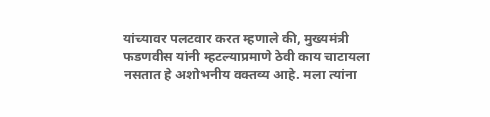यांच्यावर पलटवार करत म्हणाले की, मुख्यमंत्री फडणवीस यांनी म्हटल्याप्रमाणे ठेवी काय चाटायला नसतात हे अशोभनीय वक्तव्य आहे. मला त्यांना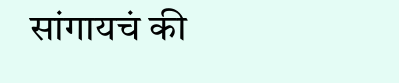सांगायचं की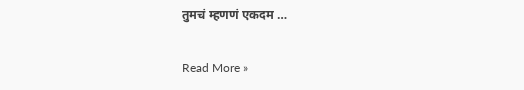तुमचं म्हणणं एकदम …

Read More »